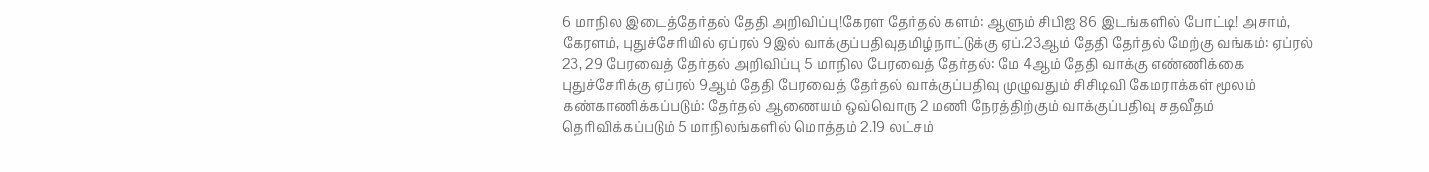6 மாநில இடைத்தேர்தல் தேதி அறிவிப்பு!கேரள தேர்தல் களம்: ஆளும் சிபிஐ 86 இடங்களில் போட்டி! அசாம், கேரளம், புதுச்சேரியில் ஏப்ரல் 9இல் வாக்குப்பதிவுதமிழ்நாட்டுக்கு ஏப்.23ஆம் தேதி தேர்தல் மேற்கு வங்கம்: ஏப்ரல் 23, 29 பேரவைத் தேர்தல் அறிவிப்பு 5 மாநில பேரவைத் தேர்தல்: மே 4ஆம் தேதி வாக்கு எண்ணிக்கை புதுச்சேரிக்கு ஏப்ரல் 9ஆம் தேதி பேரவைத் தேர்தல் வாக்குப்பதிவு முழுவதும் சிசிடிவி கேமராக்கள் மூலம் கண்காணிக்கப்படும்: தேர்தல் ஆணையம் ஒவ்வொரு 2 மணி நேரத்திற்கும் வாக்குப்பதிவு சதவீதம் தெரிவிக்கப்படும் 5 மாநிலங்களில் மொத்தம் 2.19 லட்சம்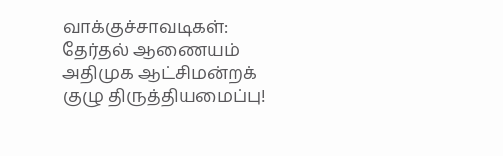வாக்குச்சாவடிகள்: தேர்தல் ஆணையம் அதிமுக ஆட்சிமன்றக் குழு திருத்தியமைப்பு!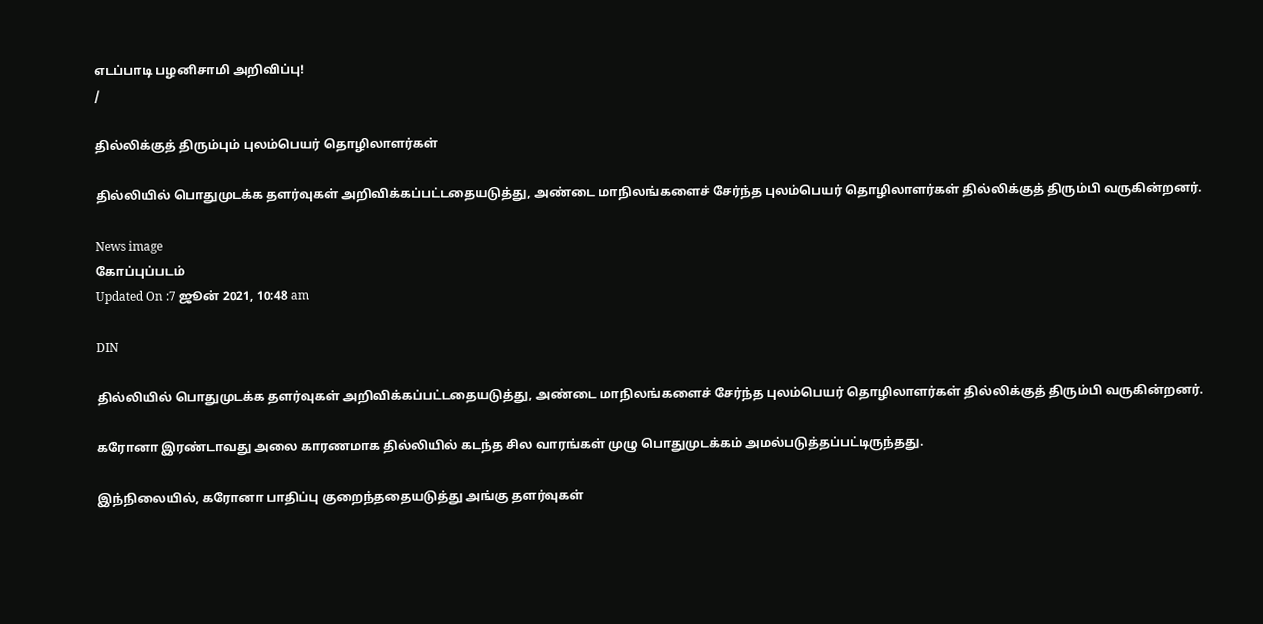எடப்பாடி பழனிசாமி அறிவிப்பு!
/

தில்லிக்குத் திரும்பும் புலம்பெயர் தொழிலாளர்கள்

தில்லியில் பொதுமுடக்க தளர்வுகள் அறிவிக்கப்பட்டதையடுத்து, அண்டை மாநிலங்களைச் சேர்ந்த புலம்பெயர் தொழிலாளர்கள் தில்லிக்குத் திரும்பி வருகின்றனர்.

News image
கோப்புப்படம்
Updated On :7 ஜூன் 2021, 10:48 am

DIN

தில்லியில் பொதுமுடக்க தளர்வுகள் அறிவிக்கப்பட்டதையடுத்து, அண்டை மாநிலங்களைச் சேர்ந்த புலம்பெயர் தொழிலாளர்கள் தில்லிக்குத் திரும்பி வருகின்றனர்.

கரோனா இரண்டாவது அலை காரணமாக தில்லியில் கடந்த சில வாரங்கள் முழு பொதுமுடக்கம் அமல்படுத்தப்பட்டிருந்தது.

இந்நிலையில், கரோனா பாதிப்பு குறைந்ததையடுத்து அங்கு தளர்வுகள்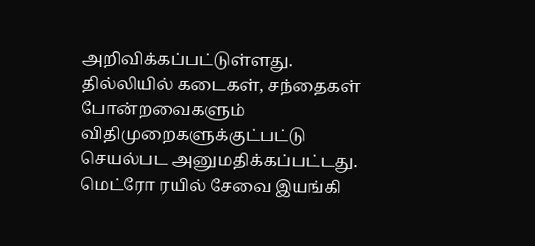அறிவிக்கப்பட்டுள்ளது. தில்லியில் கடைகள், சந்தைகள் போன்றவைகளும் விதிமுறைகளுக்குட்பட்டு செயல்பட அனுமதிக்கப்பட்டது. மெட்ரோ ரயில் சேவை இயங்கி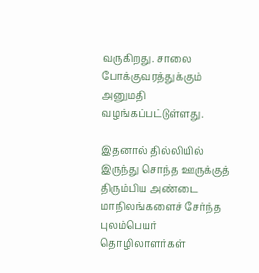வருகிறது. சாலை போக்குவரத்துக்கும் அனுமதி வழங்கப்பட்டுள்ளது.

இதனால் தில்லியில் இருந்து சொந்த ஊருக்குத் திரும்பிய அண்டை மாநிலங்களைச் சேர்ந்த புலம்பெயர் தொழிலாளர்கள்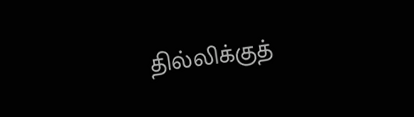தில்லிக்குத்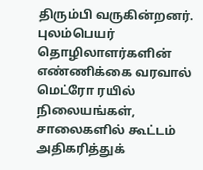திரும்பி வருகின்றனர். புலம்பெயர் தொழிலாளர்களின் எண்ணிக்கை வரவால் மெட்ரோ ரயில் நிலையங்கள், சாலைகளில் கூட்டம் அதிகரித்துக்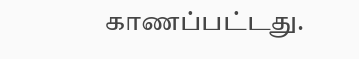காணப்பட்டது.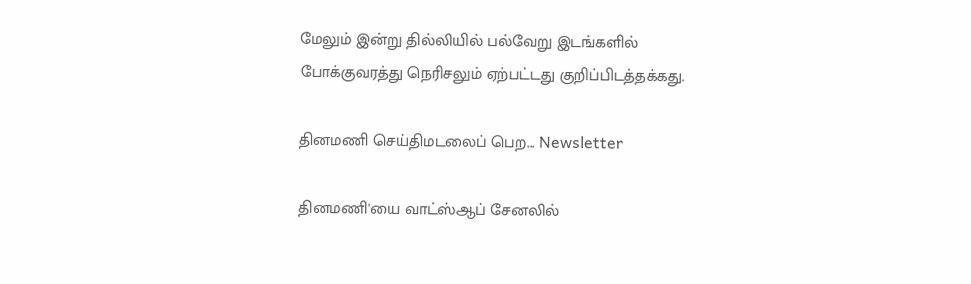மேலும் இன்று தில்லியில் பல்வேறு இடங்களில் போக்குவரத்து நெரிசலும் ஏற்பட்டது குறிப்பிடத்தக்கது.

தினமணி செய்திமடலைப் பெற... Newsletter

தினமணி'யை வாட்ஸ்ஆப் சேனலில்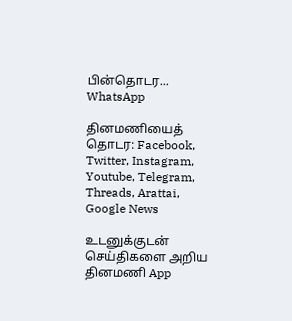பின்தொடர... WhatsApp

தினமணியைத் தொடர: Facebook, Twitter, Instagram, Youtube, Telegram, Threads, Arattai, Google News

உடனுக்குடன் செய்திகளை அறிய தினமணி App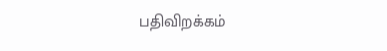பதிவிறக்கம்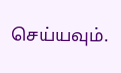செய்யவும்.